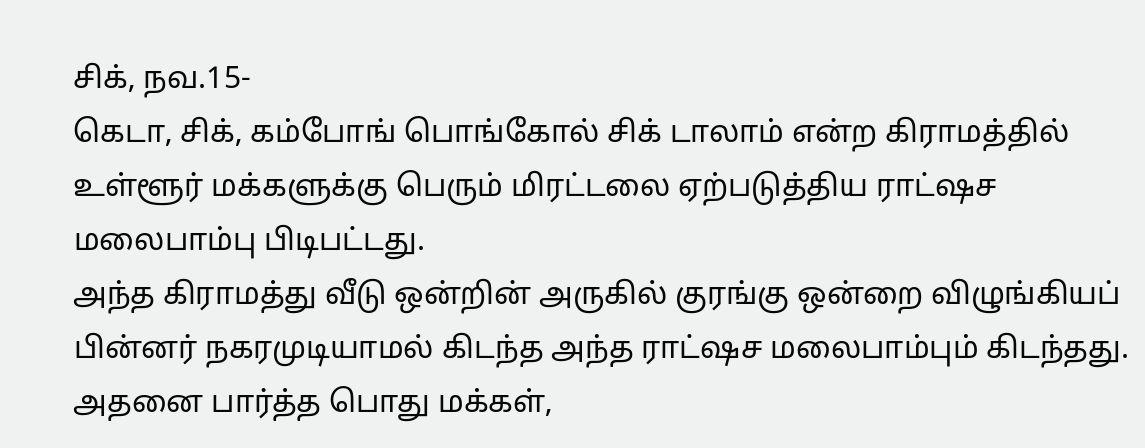சிக், நவ.15-
கெடா, சிக், கம்போங் பொங்கோல் சிக் டாலாம் என்ற கிராமத்தில் உள்ளூர் மக்களுக்கு பெரும் மிரட்டலை ஏற்படுத்திய ராட்ஷச மலைபாம்பு பிடிபட்டது.
அந்த கிராமத்து வீடு ஒன்றின் அருகில் குரங்கு ஒன்றை விழுங்கியப் பின்னர் நகரமுடியாமல் கிடந்த அந்த ராட்ஷச மலைபாம்பும் கிடந்தது.
அதனை பார்த்த பொது மக்கள்,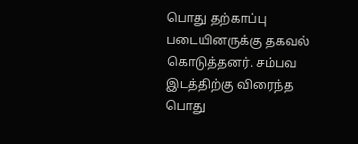பொது தற்காப்பு படையினருக்கு தகவல் கொடுத்தனர். சம்பவ இடத்திற்கு விரைந்த பொது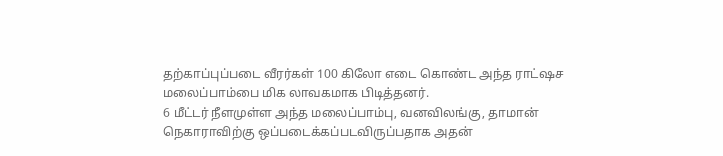தற்காப்புப்படை வீரர்கள் 100 கிலோ எடை கொண்ட அந்த ராட்ஷச மலைப்பாம்பை மிக லாவகமாக பிடித்தனர்.
6 மீட்டர் நீளமுள்ள அந்த மலைப்பாம்பு, வனவிலங்கு, தாமான் நெகாராவிற்கு ஒப்படைக்கப்படவிருப்பதாக அதன்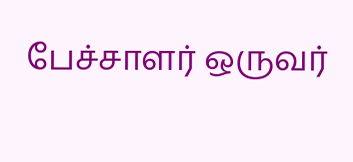பேச்சாளர் ஒருவர்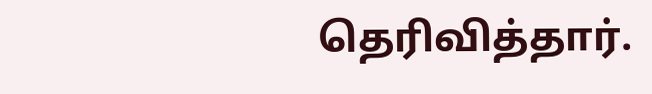தெரிவித்தார்.